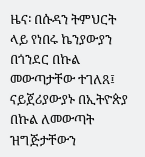ዜና፡ በሱዳን ትምህርት ላይ የነበሩ ኬንያውያን በጎንደር በኩል መውጣታቸው ተገለጸ፤ ናይጀሪያውያኑ በኢትዮጵያ በኩል ለመውጣት ዝግጅታቸውን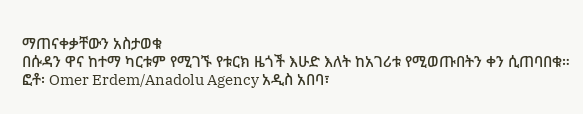ማጠናቀቃቸውን አስታወቁ
በሱዳን ዋና ከተማ ካርቱም የሚገኙ የቱርክ ዜጎች እሁድ እለት ከአገሪቱ የሚወጡበትን ቀን ሲጠባበቁ። ፎቶ፡ Omer Erdem/Anadolu Agency አዲስ አበባ፣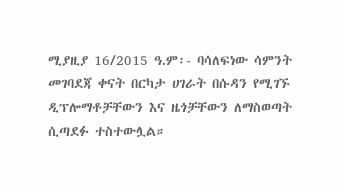ሚያዚያ 16/2015 ዓ.ም፡- ባሳለፍነው ሳምንት መገባደጃ ቀናት በርካታ ሀገራት በሱዳን የሚገኙ ዲፕሎማቶቻቸውን እና ዜጎቻቸውን ለማስወጣት ሲጣደፉ ተስተውሏል።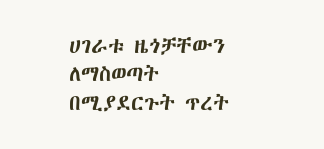ሀገራቱ ዜጎቻቸውን ለማስወጣት በሚያደርጉት ጥረት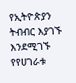የኢትዮጵያን ትብብር እያገኙ እንደሚገኙ የየሀገራቱ